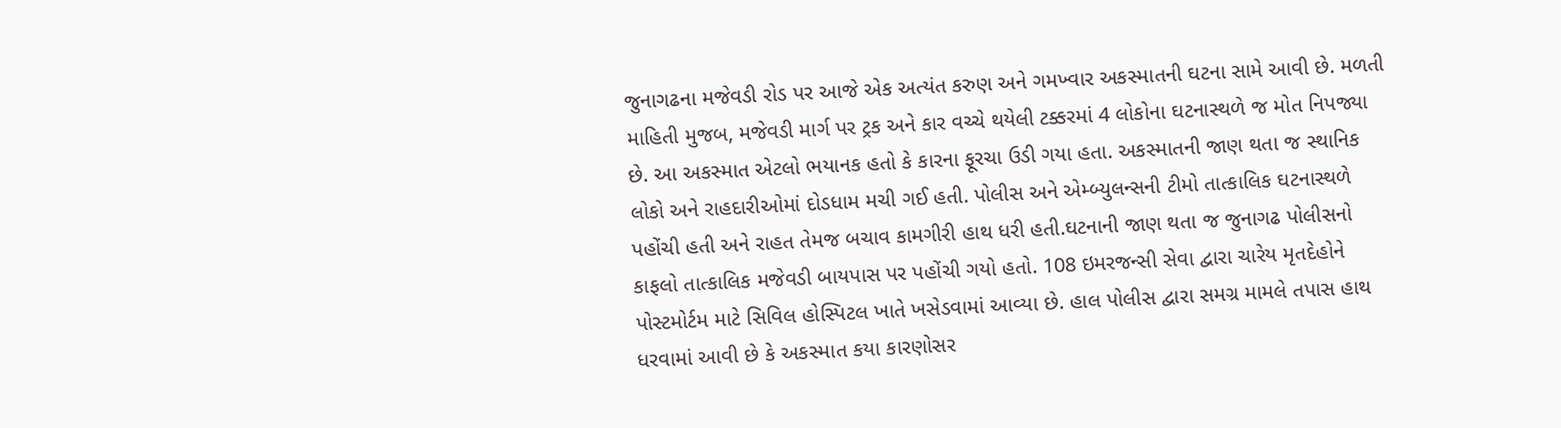જુનાગઢના મજેવડી રોડ પર આજે એક અત્યંત કરુણ અને ગમખ્વાર અકસ્માતની ઘટના સામે આવી છે. મળતી માહિતી મુજબ, મજેવડી માર્ગ પર ટ્રક અને કાર વચ્ચે થયેલી ટક્કરમાં 4 લોકોના ઘટનાસ્થળે જ મોત નિપજ્યા છે. આ અકસ્માત એટલો ભયાનક હતો કે કારના ફૂરચા ઉડી ગયા હતા. અકસ્માતની જાણ થતા જ સ્થાનિક લોકો અને રાહદારીઓમાં દોડધામ મચી ગઈ હતી. પોલીસ અને એમ્બ્યુલન્સની ટીમો તાત્કાલિક ઘટનાસ્થળે પહોંચી હતી અને રાહત તેમજ બચાવ કામગીરી હાથ ધરી હતી.ઘટનાની જાણ થતા જ જુનાગઢ પોલીસનો કાફલો તાત્કાલિક મજેવડી બાયપાસ પર પહોંચી ગયો હતો. 108 ઇમરજન્સી સેવા દ્વારા ચારેય મૃતદેહોને પોસ્ટમોર્ટમ માટે સિવિલ હોસ્પિટલ ખાતે ખસેડવામાં આવ્યા છે. હાલ પોલીસ દ્વારા સમગ્ર મામલે તપાસ હાથ ધરવામાં આવી છે કે અકસ્માત કયા કારણોસર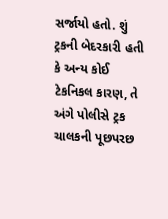સર્જાયો હતો. શું ટ્રકની બેદરકારી હતી કે અન્ય કોઈ ટેકનિકલ કારણ, તે અંગે પોલીસે ટ્રક ચાલકની પૂછપરછ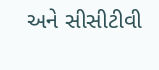અને સીસીટીવી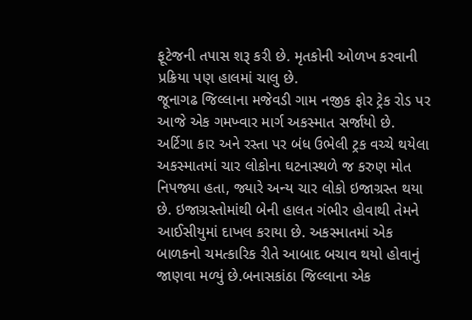ફૂટેજની તપાસ શરૂ કરી છે. મૃતકોની ઓળખ કરવાની પ્રક્રિયા પણ હાલમાં ચાલુ છે.
જૂનાગઢ જિલ્લાના મજેવડી ગામ નજીક ફોર ટ્રેક રોડ પર આજે એક ગમખ્વાર માર્ગ અકસ્માત સર્જાયો છે. અર્ટિગા કાર અને રસ્તા પર બંધ ઉભેલી ટ્રક વચ્ચે થયેલા અકસ્માતમાં ચાર લોકોના ઘટનાસ્થળે જ કરુણ મોત નિપજ્યા હતા, જ્યારે અન્ય ચાર લોકો ઇજાગ્રસ્ત થયા છે. ઇજાગ્રસ્તોમાંથી બેની હાલત ગંભીર હોવાથી તેમને આઈસીયુમાં દાખલ કરાયા છે. અકસ્માતમાં એક બાળકનો ચમત્કારિક રીતે આબાદ બચાવ થયો હોવાનું જાણવા મળ્યું છે.બનાસકાંઠા જિલ્લાના એક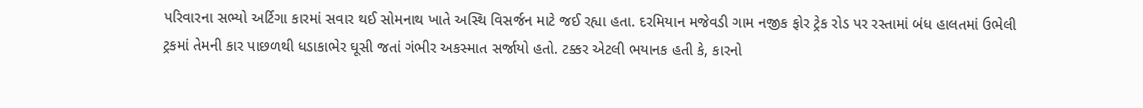પરિવારના સભ્યો અર્ટિગા કારમાં સવાર થઈ સોમનાથ ખાતે અસ્થિ વિસર્જન માટે જઈ રહ્યા હતા. દરમિયાન મજેવડી ગામ નજીક ફોર ટ્રેક રોડ પર રસ્તામાં બંધ હાલતમાં ઉભેલી ટ્રકમાં તેમની કાર પાછળથી ધડાકાભેર ઘૂસી જતાં ગંભીર અકસ્માત સર્જાયો હતો. ટક્કર એટલી ભયાનક હતી કે, કારનો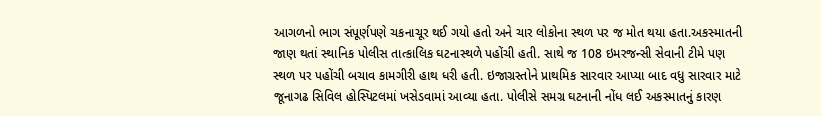આગળનો ભાગ સંપૂર્ણપણે ચકનાચૂર થઈ ગયો હતો અને ચાર લોકોના સ્થળ પર જ મોત થયા હતા.અકસ્માતની જાણ થતાં સ્થાનિક પોલીસ તાત્કાલિક ઘટનાસ્થળે પહોંચી હતી. સાથે જ 108 ઇમરજન્સી સેવાની ટીમે પણ સ્થળ પર પહોંચી બચાવ કામગીરી હાથ ધરી હતી. ઇજાગ્રસ્તોને પ્રાથમિક સારવાર આપ્યા બાદ વધુ સારવાર માટે જૂનાગઢ સિવિલ હોસ્પિટલમાં ખસેડવામાં આવ્યા હતા. પોલીસે સમગ્ર ઘટનાની નોંધ લઈ અકસ્માતનું કારણ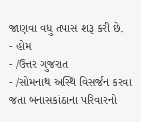જાણવા વધુ તપાસ શરૂ કરી છે.
- હોમ
- /ઉત્તર ગુજરાત
- /સોમનાથ અસ્થિ વિસર્જન કરવા જતા બનાસકાંઠાના પરિવારનો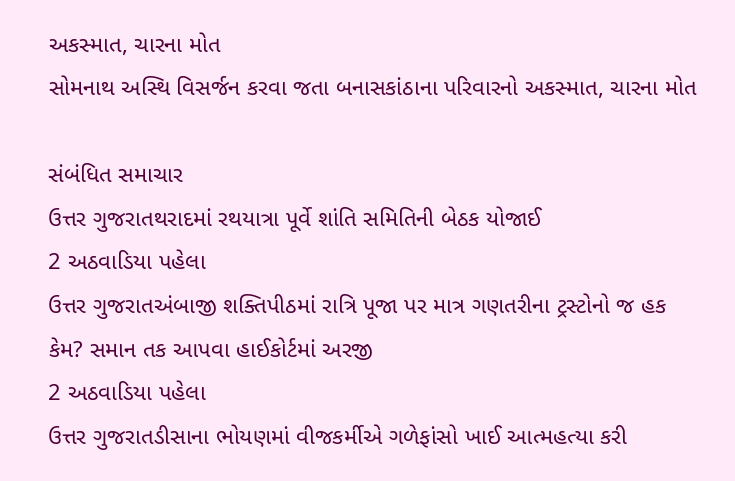અકસ્માત, ચારના મોત
સોમનાથ અસ્થિ વિસર્જન કરવા જતા બનાસકાંઠાના પરિવારનો અકસ્માત, ચારના મોત

સંબંધિત સમાચાર
ઉત્તર ગુજરાતથરાદમાં રથયાત્રા પૂર્વે શાંતિ સમિતિની બેઠક યોજાઈ
2 અઠવાડિયા પહેલા
ઉત્તર ગુજરાતઅંબાજી શક્તિપીઠમાં રાત્રિ પૂજા પર માત્ર ગણતરીના ટ્રસ્ટોનો જ હક કેમ? સમાન તક આપવા હાઈકોર્ટમાં અરજી
2 અઠવાડિયા પહેલા
ઉત્તર ગુજરાતડીસાના ભોયણમાં વીજકર્મીએ ગળેફાંસો ખાઈ આત્મહત્યા કરી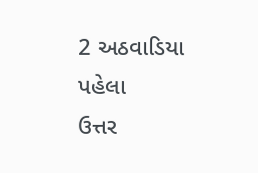2 અઠવાડિયા પહેલા
ઉત્તર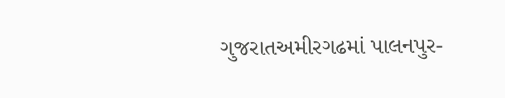ગુજરાતઅમીરગઢમાં પાલનપુર-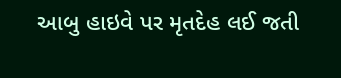આબુ હાઇવે પર મૃતદેહ લઈ જતી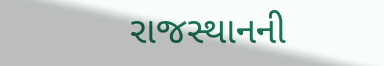રાજસ્થાનની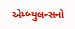એમ્બ્યુલન્સનો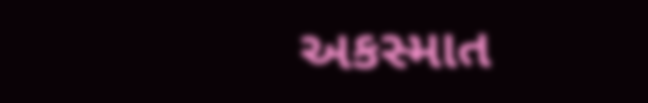અકસ્માત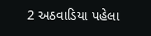2 અઠવાડિયા પહેલા